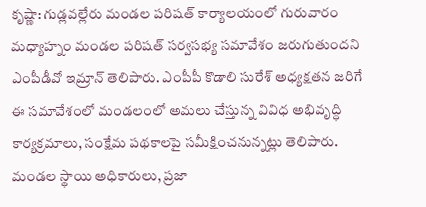కృష్ణా: గుడ్లవల్లేరు మండల పరిషత్ కార్యాలయంలో గురువారం మధ్యాహ్నం మండల పరిషత్ సర్వసభ్య సమావేశం జరుగుతుందని ఎంపీడీవో ఇమ్రాన్ తెలిపారు. ఎంపీపీ కొడాలి సురేశ్ అధ్యక్షతన జరిగే ఈ సమావేశంలో మండలంలో అమలు చేస్తున్న వివిధ అభివృద్ధి కార్యక్రమాలు, సంక్షేమ పథకాలపై సమీక్షించనున్నట్లు తెలిపారు. మండల స్థాయి అధికారులు, ప్రజా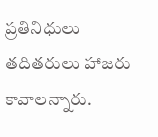ప్రతినిధులు తదితరులు హాజరు కావాలన్నారు.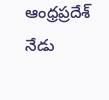ఆంధ్రప్రదేశ్
నేడు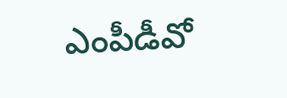ఎంపీడీవో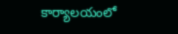కార్యాలయంలో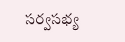సర్వసభ్య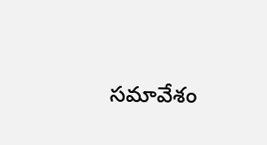సమావేశం